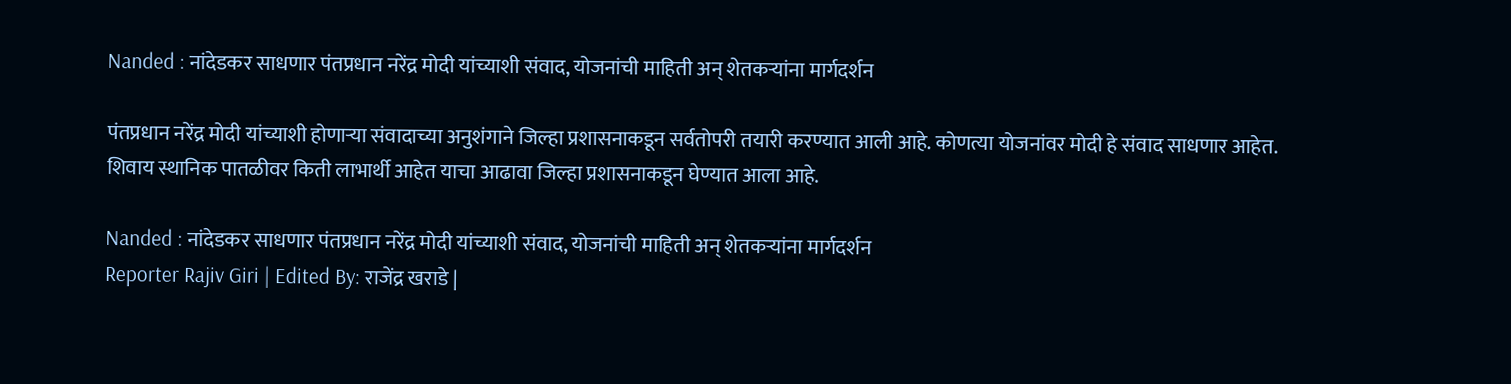Nanded : नांदेडकर साधणार पंतप्रधान नरेंद्र मोदी यांच्याशी संवाद, योजनांची माहिती अन् शेतकऱ्यांना मार्गदर्शन

पंतप्रधान नरेंद्र मोदी यांच्याशी होणाऱ्या संवादाच्या अनुशंगाने जिल्हा प्रशासनाकडून सर्वतोपरी तयारी करण्यात आली आहे. कोणत्या योजनांवर मोदी हे संवाद साधणार आहेत. शिवाय स्थानिक पातळीवर किती लाभार्थी आहेत याचा आढावा जिल्हा प्रशासनाकडून घेण्यात आला आहे.

Nanded : नांदेडकर साधणार पंतप्रधान नरेंद्र मोदी यांच्याशी संवाद, योजनांची माहिती अन् शेतकऱ्यांना मार्गदर्शन
Reporter Rajiv Giri | Edited By: राजेंद्र खराडे |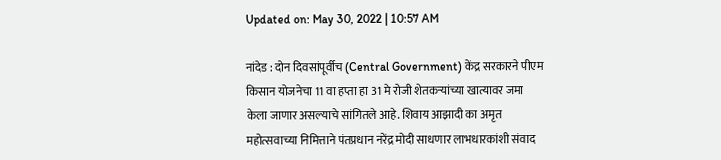Updated on: May 30, 2022 | 10:57 AM

नांदेड : दोन दिवसांपूर्वीच (Central Government) केंद्र सरकारने पीएम किसान योजनेचा 11 वा हप्ता हा 31 मे रोजी शेतकऱ्यांच्या खात्यावर जमा केला जाणार असल्याचे सांगितले आहे. शिवाय आझादी का अमृत महोत्सवाच्या निमित्ताने पंतप्रधान नरेंद्र मोदी साधणार लाभधारकांशी संवाद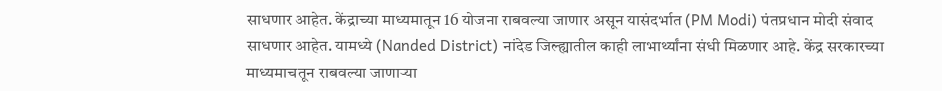साधणार आहेत. केंद्राच्या माध्यमातून 16 योजना राबवल्या जाणार असून यासंदर्भात (PM Modi) पंतप्रधान मोदी संवाद साधणार आहेत. यामध्ये (Nanded District) नांदेड जिल्ह्यातील काही लाभार्थ्यांना संधी मिळणार आहे. केंद्र सरकारच्या माध्यमाचतून राबवल्या जाणाऱ्या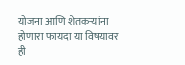योजना आणि शेतकऱ्यांना होणारा फायदा या विषयावर ही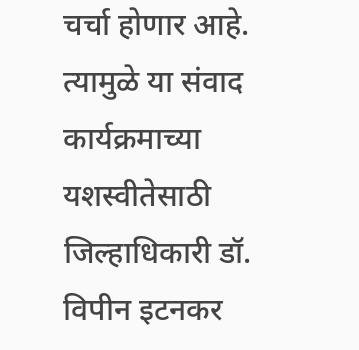चर्चा होणार आहे. त्यामुळे या संवाद कार्यक्रमाच्या यशस्वीतेसाठी जिल्हाधिकारी डॉ. विपीन इटनकर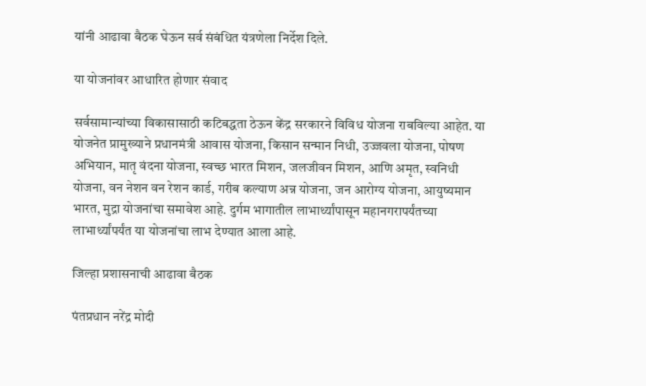यांनी आढावा बैठक घेऊन सर्व संबंधित यंत्रणेला निर्देश दिले.

या योजनांवर आधारित होणार संवाद

सर्वसामान्यांच्या विकासासाठी कटिबद्धता ठेऊन केंद्र सरकारने विविध योजना राबविल्या आहेत. या योजनेत प्रामुख्याने प्रधानमंत्री आवास योजना, किसान सन्मान निधी, उज्जवला योजना, पोषण अभियान, मातृ वंदना योजना, स्वच्छ भारत मिशन, जलजीवन मिशन, आणि अमृत, स्वनिधी योजना, वन नेशन वन रेशन कार्ड, गरीब कल्याण अन्न योजना, जन आरोग्य योजना, आयुष्यमान भारत, मुद्रा योजनांचा समावेश आहे. दुर्गम भागातील लाभार्थ्यांपासून महानगरापर्यंतच्या लाभार्थ्यांपर्यंत या योजनांचा लाभ देण्यात आला आहे.

जिल्हा प्रशासनाची आढावा बैठक

पंतप्रधान नरेंद्र मोदी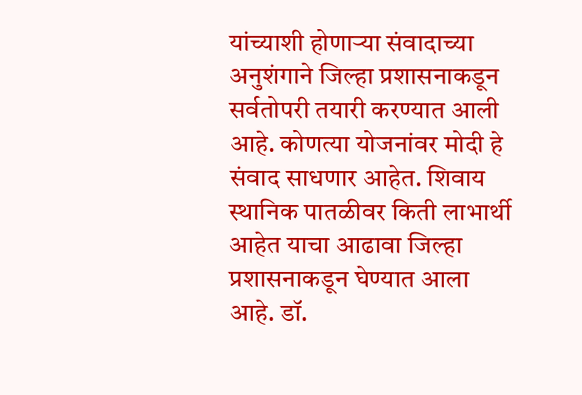यांच्याशी होणाऱ्या संवादाच्या अनुशंगाने जिल्हा प्रशासनाकडून सर्वतोपरी तयारी करण्यात आली आहे. कोणत्या योजनांवर मोदी हे संवाद साधणार आहेत. शिवाय स्थानिक पातळीवर किती लाभार्थी आहेत याचा आढावा जिल्हा प्रशासनाकडून घेण्यात आला आहे. डॉ.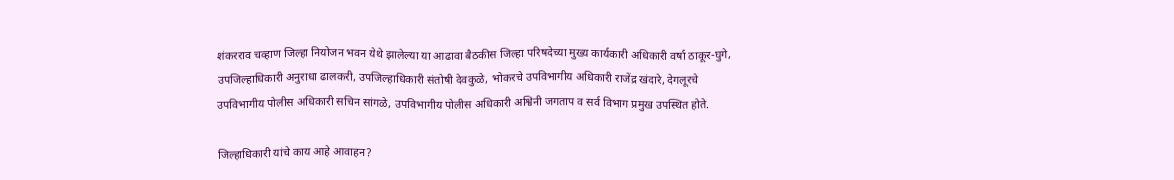शंकरराव चव्हाण जिल्हा नियोजन भवन येथे झालेल्या या आढावा बैठकीस जिल्हा परिषदेच्या मुख्य कार्यकारी अधिकारी वर्षा ठाकूर-घुगे, उपजिल्हाधिकारी अनुराधा ढालकरी, उपजिल्हाधिकारी संतोषी देवकुळे, भोकरचे उपविभागीय अधिकारी राजेंद्र खंदारे, देगलूरचे उपविभागीय पोलीस अधिकारी सचिन सांगळे, उपविभागीय पोलीस अधिकारी अश्विनी जगताप व सर्व विभाग प्रमुख उपस्थित होते.

जिल्हाधिकारी यांचे काय आहे आवाहन?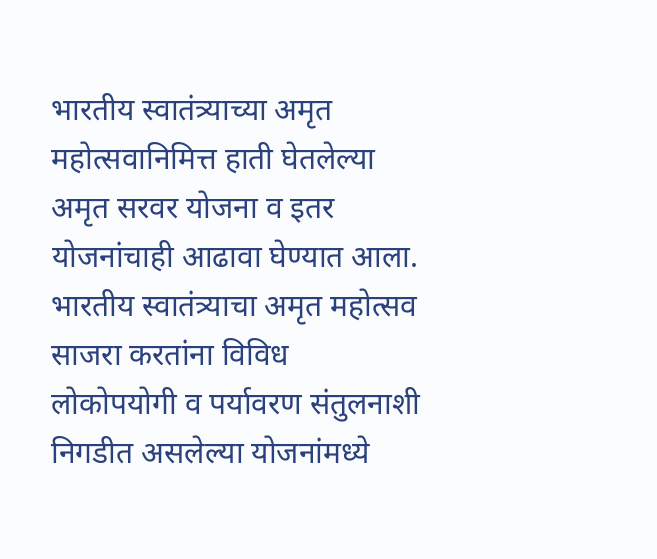भारतीय स्वातंत्र्याच्या अमृत महोत्सवानिमित्त हाती घेतलेल्या अमृत सरवर योजना व इतर योजनांचाही आढावा घेण्यात आला. भारतीय स्वातंत्र्याचा अमृत महोत्सव साजरा करतांना विविध लोकोपयोगी व पर्यावरण संतुलनाशी निगडीत असलेल्या योजनांमध्ये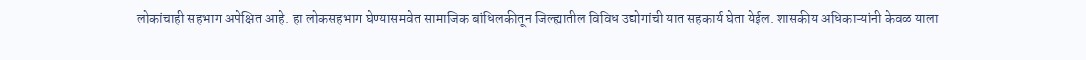लोकांचाही सहभाग अपेक्षित आहे. हा लोकसहभाग घेण्यासमवेत सामाजिक बांधिलकीतून जिल्ह्यातील विविध उद्योगांची यात सहकार्य घेता येईल. शासकीय अधिकाऱ्यांनी केवळ याला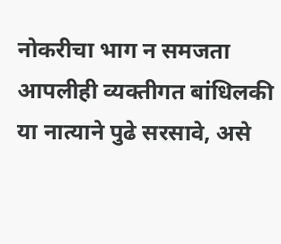नोकरीचा भाग न समजता आपलीही व्यक्तीगत बांधिलकी या नात्याने पुढे सरसावे, असे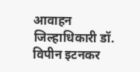आवाहन जिल्हाधिकारी डॉ. विपीन इटनकर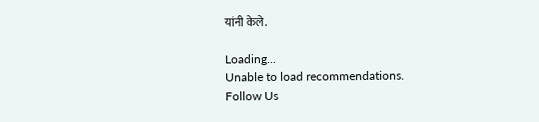यांनी केले.

Loading...
Unable to load recommendations.
Follow Us